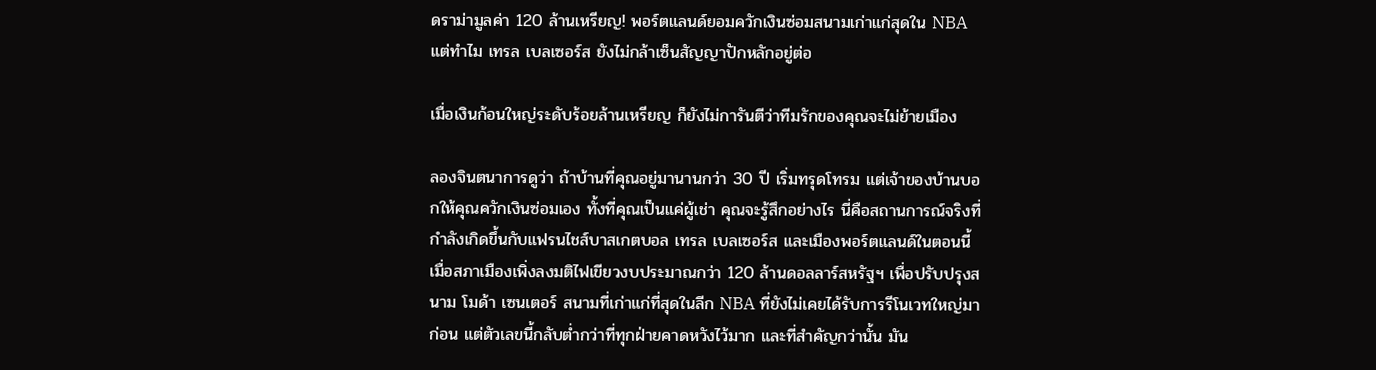ดราม่ามูลค่า 120 ล้านเหรียญ! พอร์ตแลนด์ยอมควักเงินซ่อมสนามเก่าแก่สุดใน NBA แต่ทำไม เทรล เบลเซอร์ส ยังไม่กล้าเซ็นสัญญาปักหลักอยู่ต่อ

เมื่อเงินก้อนใหญ่ระดับร้อยล้านเหรียญ ก็ยังไม่การันตีว่าทีมรักของคุณจะไม่ย้ายเมือง

ลองจินตนาการดูว่า ถ้าบ้านที่คุณอยู่มานานกว่า 30 ปี เริ่มทรุดโทรม แต่เจ้าของบ้านบอกให้คุณควักเงินซ่อมเอง ทั้งที่คุณเป็นแค่ผู้เช่า คุณจะรู้สึกอย่างไร นี่คือสถานการณ์จริงที่กำลังเกิดขึ้นกับแฟรนไชส์บาสเกตบอล เทรล เบลเซอร์ส และเมืองพอร์ตแลนด์ในตอนนี้ เมื่อสภาเมืองเพิ่งลงมติไฟเขียวงบประมาณกว่า 120 ล้านดอลลาร์สหรัฐฯ เพื่อปรับปรุงสนาม โมด้า เซนเตอร์ สนามที่เก่าแก่ที่สุดในลีก NBA ที่ยังไม่เคยได้รับการรีโนเวทใหญ่มาก่อน แต่ตัวเลขนี้กลับต่ำกว่าที่ทุกฝ่ายคาดหวังไว้มาก และที่สำคัญกว่านั้น มัน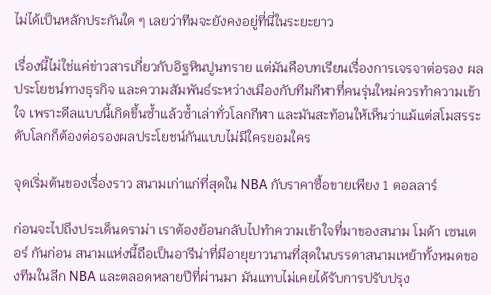ไม่ได้เป็นหลักประกันใด ๆ เลยว่าทีมจะยังคงอยู่ที่นี่ในระยะยาว

เรื่องนี้ไม่ใช่แค่ข่าวสารเกี่ยวกับอิฐหินปูนทราย แต่มันคือบทเรียนเรื่องการเจรจาต่อรอง ผลประโยชน์ทางธุรกิจ และความสัมพันธ์ระหว่างเมืองกับทีมกีฬาที่คนรุ่นใหม่ควรทำความเข้าใจ เพราะดีลแบบนี้เกิดขึ้นซ้ำแล้วซ้ำเล่าทั่วโลกกีฬา และมันสะท้อนให้เห็นว่าแม้แต่สโมสรระดับโลกก็ต้องต่อรองผลประโยชน์กันแบบไม่มีใครยอมใคร

จุดเริ่มต้นของเรื่องราว สนามเก่าแก่ที่สุดใน NBA กับราคาซื้อขายเพียง 1 ดอลลาร์

ก่อนจะไปถึงประเด็นดราม่า เราต้องย้อนกลับไปทำความเข้าใจที่มาของสนาม โมด้า เซนเตอร์ กันก่อน สนามแห่งนี้ถือเป็นอารีน่าที่มีอายุยาวนานที่สุดในบรรดาสนามเหย้าทั้งหมดของทีมในลีก NBA และตลอดหลายปีที่ผ่านมา มันแทบไม่เคยได้รับการปรับปรุง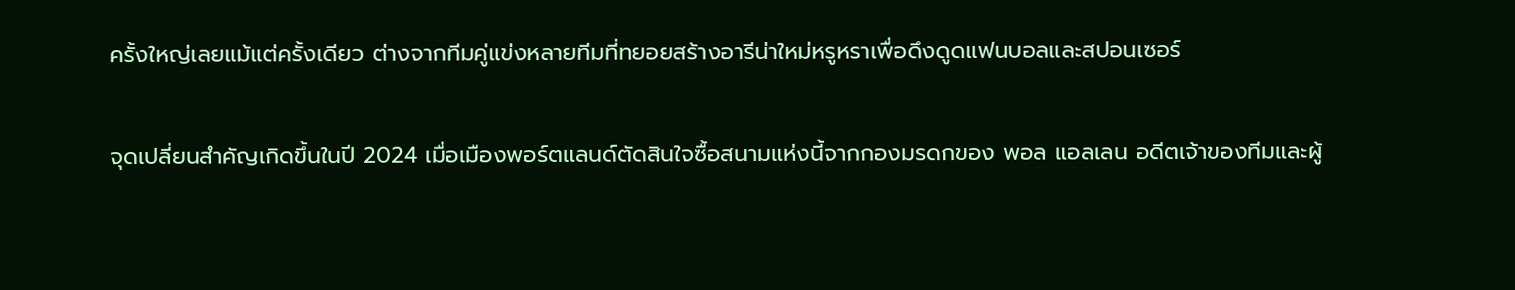ครั้งใหญ่เลยแม้แต่ครั้งเดียว ต่างจากทีมคู่แข่งหลายทีมที่ทยอยสร้างอารีน่าใหม่หรูหราเพื่อดึงดูดแฟนบอลและสปอนเซอร์

จุดเปลี่ยนสำคัญเกิดขึ้นในปี 2024 เมื่อเมืองพอร์ตแลนด์ตัดสินใจซื้อสนามแห่งนี้จากกองมรดกของ พอล แอลเลน อดีตเจ้าของทีมและผู้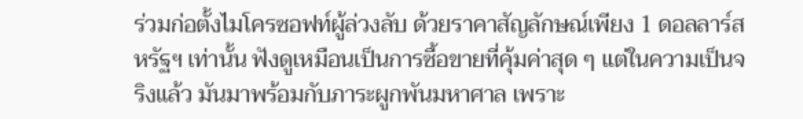ร่วมก่อตั้งไมโครซอฟท์ผู้ล่วงลับ ด้วยราคาสัญลักษณ์เพียง 1 ดอลลาร์สหรัฐฯ เท่านั้น ฟังดูเหมือนเป็นการซื้อขายที่คุ้มค่าสุด ๆ แต่ในความเป็นจริงแล้ว มันมาพร้อมกับภาระผูกพันมหาศาล เพราะ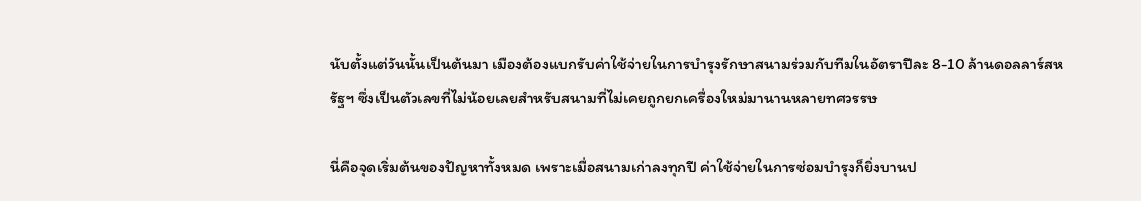นับตั้งแต่วันนั้นเป็นต้นมา เมืองต้องแบกรับค่าใช้จ่ายในการบำรุงรักษาสนามร่วมกับทีมในอัตราปีละ 8-10 ล้านดอลลาร์สหรัฐฯ ซึ่งเป็นตัวเลขที่ไม่น้อยเลยสำหรับสนามที่ไม่เคยถูกยกเครื่องใหม่มานานหลายทศวรรษ

นี่คือจุดเริ่มต้นของปัญหาทั้งหมด เพราะเมื่อสนามเก่าลงทุกปี ค่าใช้จ่ายในการซ่อมบำรุงก็ยิ่งบานป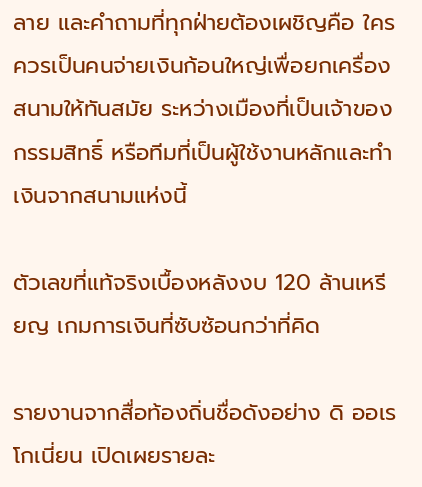ลาย และคำถามที่ทุกฝ่ายต้องเผชิญคือ ใครควรเป็นคนจ่ายเงินก้อนใหญ่เพื่อยกเครื่องสนามให้ทันสมัย ระหว่างเมืองที่เป็นเจ้าของกรรมสิทธิ์ หรือทีมที่เป็นผู้ใช้งานหลักและทำเงินจากสนามแห่งนี้

ตัวเลขที่แท้จริงเบื้องหลังงบ 120 ล้านเหรียญ เกมการเงินที่ซับซ้อนกว่าที่คิด

รายงานจากสื่อท้องถิ่นชื่อดังอย่าง ดิ ออเรโกเนี่ยน เปิดเผยรายละ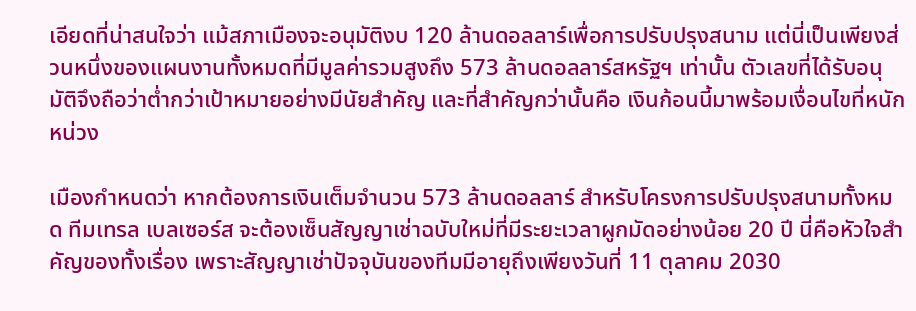เอียดที่น่าสนใจว่า แม้สภาเมืองจะอนุมัติงบ 120 ล้านดอลลาร์เพื่อการปรับปรุงสนาม แต่นี่เป็นเพียงส่วนหนึ่งของแผนงานทั้งหมดที่มีมูลค่ารวมสูงถึง 573 ล้านดอลลาร์สหรัฐฯ เท่านั้น ตัวเลขที่ได้รับอนุมัติจึงถือว่าต่ำกว่าเป้าหมายอย่างมีนัยสำคัญ และที่สำคัญกว่านั้นคือ เงินก้อนนี้มาพร้อมเงื่อนไขที่หนักหน่วง

เมืองกำหนดว่า หากต้องการเงินเต็มจำนวน 573 ล้านดอลลาร์ สำหรับโครงการปรับปรุงสนามทั้งหมด ทีมเทรล เบลเซอร์ส จะต้องเซ็นสัญญาเช่าฉบับใหม่ที่มีระยะเวลาผูกมัดอย่างน้อย 20 ปี นี่คือหัวใจสำคัญของทั้งเรื่อง เพราะสัญญาเช่าปัจจุบันของทีมมีอายุถึงเพียงวันที่ 11 ตุลาคม 2030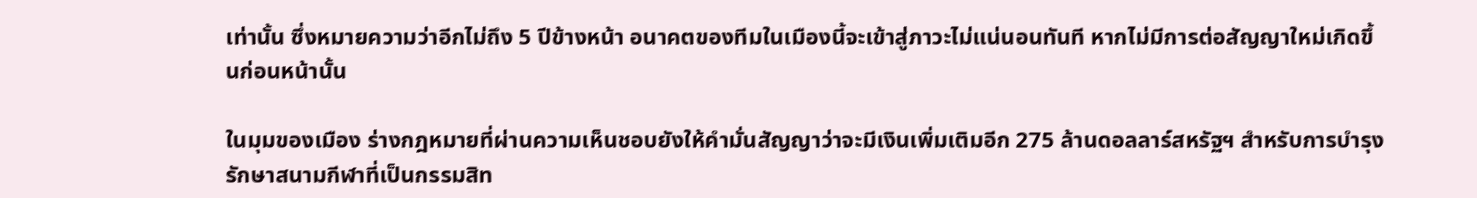เท่านั้น ซึ่งหมายความว่าอีกไม่ถึง 5 ปีข้างหน้า อนาคตของทีมในเมืองนี้จะเข้าสู่ภาวะไม่แน่นอนทันที หากไม่มีการต่อสัญญาใหม่เกิดขึ้นก่อนหน้านั้น

ในมุมของเมือง ร่างกฎหมายที่ผ่านความเห็นชอบยังให้คำมั่นสัญญาว่าจะมีเงินเพิ่มเติมอีก 275 ล้านดอลลาร์สหรัฐฯ สำหรับการบำรุงรักษาสนามกีฬาที่เป็นกรรมสิท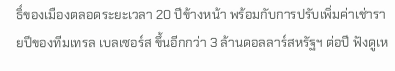ธิ์ของเมืองตลอดระยะเวลา 20 ปีข้างหน้า พร้อมกับการปรับเพิ่มค่าเช่ารายปีของทีมเทรล เบลเซอร์ส ขึ้นอีกกว่า 3 ล้านดอลลาร์สหรัฐฯ ต่อปี ฟังดูเห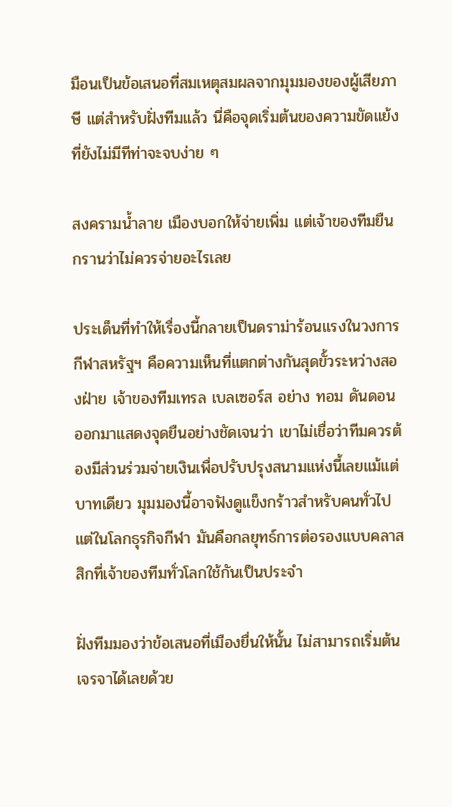มือนเป็นข้อเสนอที่สมเหตุสมผลจากมุมมองของผู้เสียภาษี แต่สำหรับฝั่งทีมแล้ว นี่คือจุดเริ่มต้นของความขัดแย้งที่ยังไม่มีทีท่าจะจบง่าย ๆ

สงครามน้ำลาย เมืองบอกให้จ่ายเพิ่ม แต่เจ้าของทีมยืนกรานว่าไม่ควรจ่ายอะไรเลย

ประเด็นที่ทำให้เรื่องนี้กลายเป็นดราม่าร้อนแรงในวงการกีฬาสหรัฐฯ คือความเห็นที่แตกต่างกันสุดขั้วระหว่างสองฝ่าย เจ้าของทีมเทรล เบลเซอร์ส อย่าง ทอม ดันดอน ออกมาแสดงจุดยืนอย่างชัดเจนว่า เขาไม่เชื่อว่าทีมควรต้องมีส่วนร่วมจ่ายเงินเพื่อปรับปรุงสนามแห่งนี้เลยแม้แต่บาทเดียว มุมมองนี้อาจฟังดูแข็งกร้าวสำหรับคนทั่วไป แต่ในโลกธุรกิจกีฬา มันคือกลยุทธ์การต่อรองแบบคลาสสิกที่เจ้าของทีมทั่วโลกใช้กันเป็นประจำ

ฝั่งทีมมองว่าข้อเสนอที่เมืองยื่นให้นั้น ไม่สามารถเริ่มต้นเจรจาได้เลยด้วย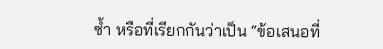ซ้ำ หรือที่เรียกกันว่าเป็น “ข้อเสนอที่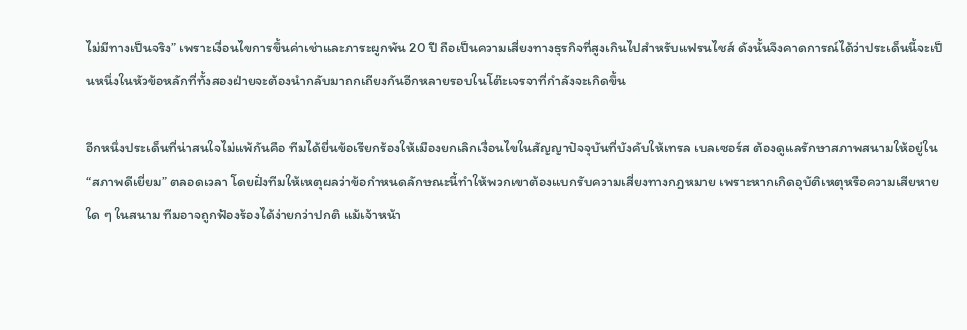ไม่มีทางเป็นจริง” เพราะเงื่อนไขการขึ้นค่าเช่าและภาระผูกพัน 20 ปี ถือเป็นความเสี่ยงทางธุรกิจที่สูงเกินไปสำหรับแฟรนไชส์ ดังนั้นจึงคาดการณ์ได้ว่าประเด็นนี้จะเป็นหนึ่งในหัวข้อหลักที่ทั้งสองฝ่ายจะต้องนำกลับมาถกเถียงกันอีกหลายรอบในโต๊ะเจรจาที่กำลังจะเกิดขึ้น

อีกหนึ่งประเด็นที่น่าสนใจไม่แพ้กันคือ ทีมได้ยื่นข้อเรียกร้องให้เมืองยกเลิกเงื่อนไขในสัญญาปัจจุบันที่บังคับให้เทรล เบลเซอร์ส ต้องดูแลรักษาสภาพสนามให้อยู่ใน “สภาพดีเยี่ยม” ตลอดเวลา โดยฝั่งทีมให้เหตุผลว่าข้อกำหนดลักษณะนี้ทำให้พวกเขาต้องแบกรับความเสี่ยงทางกฎหมาย เพราะหากเกิดอุบัติเหตุหรือความเสียหายใด ๆ ในสนาม ทีมอาจถูกฟ้องร้องได้ง่ายกว่าปกติ แม้เจ้าหน้า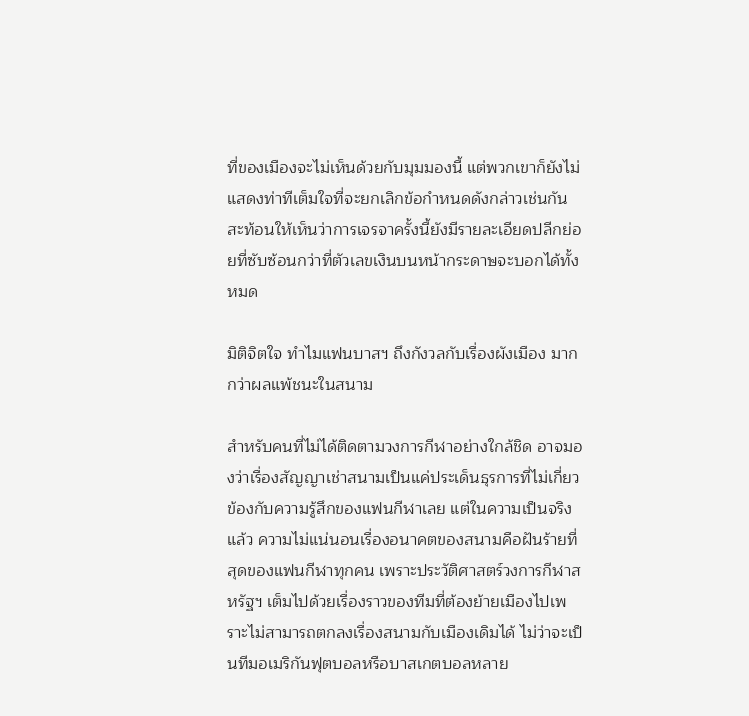ที่ของเมืองจะไม่เห็นด้วยกับมุมมองนี้ แต่พวกเขาก็ยังไม่แสดงท่าทีเต็มใจที่จะยกเลิกข้อกำหนดดังกล่าวเช่นกัน สะท้อนให้เห็นว่าการเจรจาครั้งนี้ยังมีรายละเอียดปลีกย่อยที่ซับซ้อนกว่าที่ตัวเลขเงินบนหน้ากระดาษจะบอกได้ทั้งหมด

มิติจิตใจ ทำไมแฟนบาสฯ ถึงกังวลกับเรื่องผังเมือง มากกว่าผลแพ้ชนะในสนาม

สำหรับคนที่ไม่ได้ติดตามวงการกีฬาอย่างใกล้ชิด อาจมองว่าเรื่องสัญญาเช่าสนามเป็นแค่ประเด็นธุรการที่ไม่เกี่ยวข้องกับความรู้สึกของแฟนกีฬาเลย แต่ในความเป็นจริงแล้ว ความไม่แน่นอนเรื่องอนาคตของสนามคือฝันร้ายที่สุดของแฟนกีฬาทุกคน เพราะประวัติศาสตร์วงการกีฬาสหรัฐฯ เต็มไปด้วยเรื่องราวของทีมที่ต้องย้ายเมืองไปเพราะไม่สามารถตกลงเรื่องสนามกับเมืองเดิมได้ ไม่ว่าจะเป็นทีมอเมริกันฟุตบอลหรือบาสเกตบอลหลาย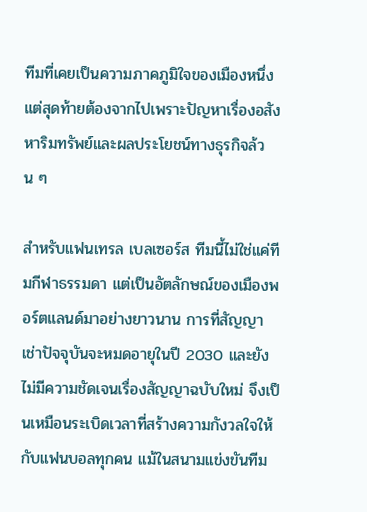ทีมที่เคยเป็นความภาคภูมิใจของเมืองหนึ่ง แต่สุดท้ายต้องจากไปเพราะปัญหาเรื่องอสังหาริมทรัพย์และผลประโยชน์ทางธุรกิจล้วน ๆ

สำหรับแฟนเทรล เบลเซอร์ส ทีมนี้ไม่ใช่แค่ทีมกีฬาธรรมดา แต่เป็นอัตลักษณ์ของเมืองพอร์ตแลนด์มาอย่างยาวนาน การที่สัญญาเช่าปัจจุบันจะหมดอายุในปี 2030 และยังไม่มีความชัดเจนเรื่องสัญญาฉบับใหม่ จึงเป็นเหมือนระเบิดเวลาที่สร้างความกังวลใจให้กับแฟนบอลทุกคน แม้ในสนามแข่งขันทีม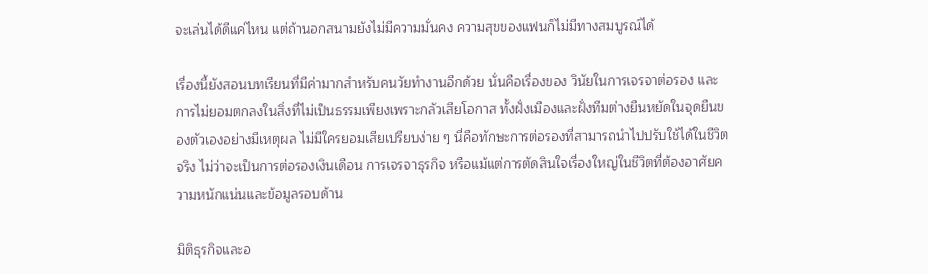จะเล่นได้ดีแค่ไหน แต่ถ้านอกสนามยังไม่มีความมั่นคง ความสุขของแฟนก็ไม่มีทางสมบูรณ์ได้

เรื่องนี้ยังสอนบทเรียนที่มีค่ามากสำหรับคนวัยทำงานอีกด้วย นั่นคือเรื่องของ วินัยในการเจรจาต่อรอง และการไม่ยอมตกลงในสิ่งที่ไม่เป็นธรรมเพียงเพราะกลัวเสียโอกาส ทั้งฝั่งเมืองและฝั่งทีมต่างยืนหยัดในจุดยืนของตัวเองอย่างมีเหตุผล ไม่มีใครยอมเสียเปรียบง่าย ๆ นี่คือทักษะการต่อรองที่สามารถนำไปปรับใช้ได้ในชีวิตจริง ไม่ว่าจะเป็นการต่อรองเงินเดือน การเจรจาธุรกิจ หรือแม้แต่การตัดสินใจเรื่องใหญ่ในชีวิตที่ต้องอาศัยความหนักแน่นและข้อมูลรอบด้าน

มิติธุรกิจและอ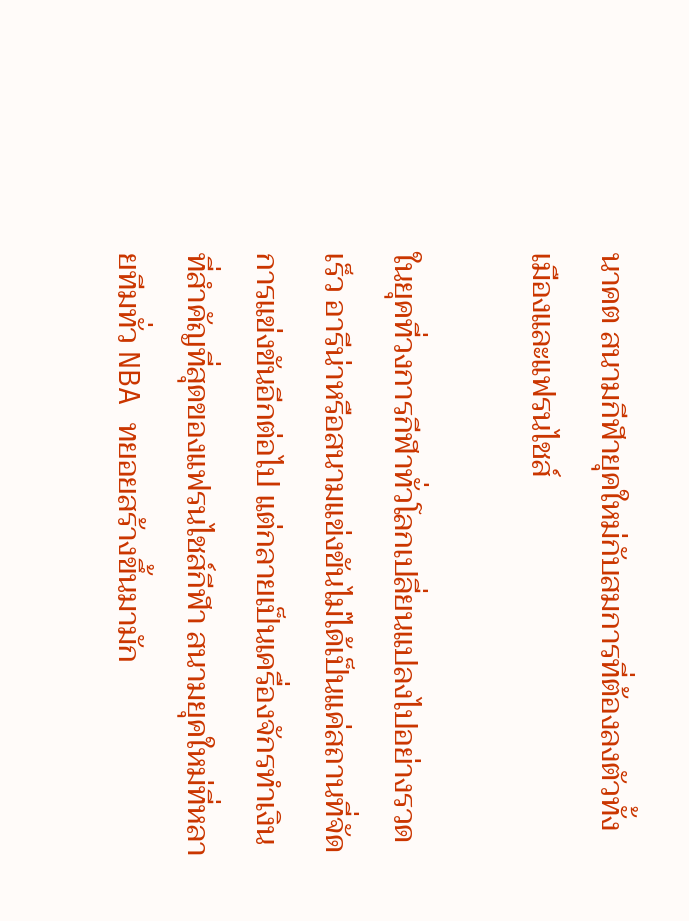นาคต สนามกีฬายุคใหม่กับสมการที่ต้องลงตัวทั้งเมืองและแฟรนไชส์

ในยุคที่วงการกีฬาทั่วโลกเปลี่ยนแปลงไปอย่างรวดเร็ว อารีน่าหรือสนามแข่งขันไม่ได้เป็นแค่สถานที่จัดการแข่งขันอีกต่อไป แต่กลายเป็นเครื่องจักรทำเงินที่สำคัญที่สุดของแฟรนไชส์กีฬา สนามยุคใหม่ที่หลายทีมทั่ว NBA ทยอยสร้างขึ้นมามัก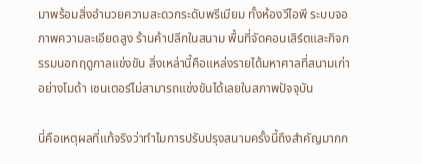มาพร้อมสิ่งอำนวยความสะดวกระดับพรีเมียม ทั้งห้องวีไอพี ระบบจอภาพความละเอียดสูง ร้านค้าปลีกในสนาม พื้นที่จัดคอนเสิร์ตและกิจกรรมนอกฤดูกาลแข่งขัน สิ่งเหล่านี้คือแหล่งรายได้มหาศาลที่สนามเก่าอย่างโมด้า เซนเตอร์ไม่สามารถแข่งขันได้เลยในสภาพปัจจุบัน

นี่คือเหตุผลที่แท้จริงว่าทำไมการปรับปรุงสนามครั้งนี้ถึงสำคัญมากก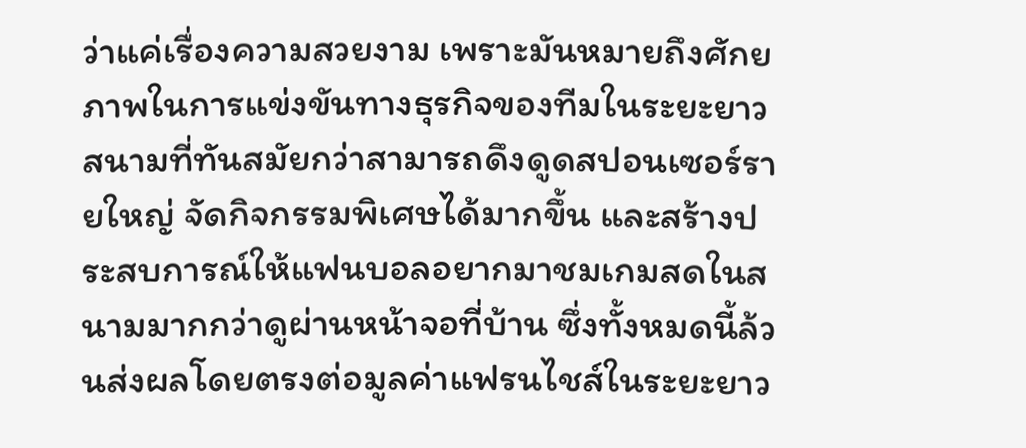ว่าแค่เรื่องความสวยงาม เพราะมันหมายถึงศักยภาพในการแข่งขันทางธุรกิจของทีมในระยะยาว สนามที่ทันสมัยกว่าสามารถดึงดูดสปอนเซอร์รายใหญ่ จัดกิจกรรมพิเศษได้มากขึ้น และสร้างประสบการณ์ให้แฟนบอลอยากมาชมเกมสดในสนามมากกว่าดูผ่านหน้าจอที่บ้าน ซึ่งทั้งหมดนี้ล้วนส่งผลโดยตรงต่อมูลค่าแฟรนไชส์ในระยะยาว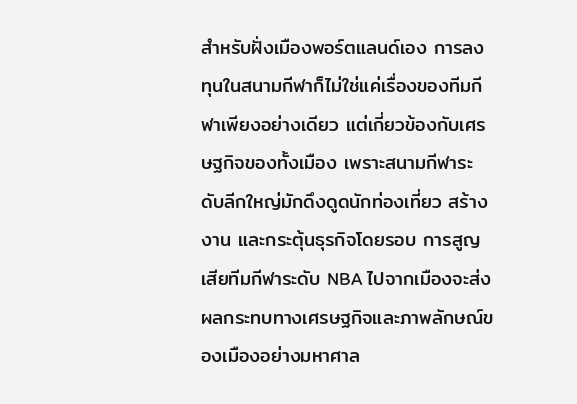สำหรับฝั่งเมืองพอร์ตแลนด์เอง การลงทุนในสนามกีฬาก็ไม่ใช่แค่เรื่องของทีมกีฬาเพียงอย่างเดียว แต่เกี่ยวข้องกับเศรษฐกิจของทั้งเมือง เพราะสนามกีฬาระดับลีกใหญ่มักดึงดูดนักท่องเที่ยว สร้างงาน และกระตุ้นธุรกิจโดยรอบ การสูญเสียทีมกีฬาระดับ NBA ไปจากเมืองจะส่งผลกระทบทางเศรษฐกิจและภาพลักษณ์ของเมืองอย่างมหาศาล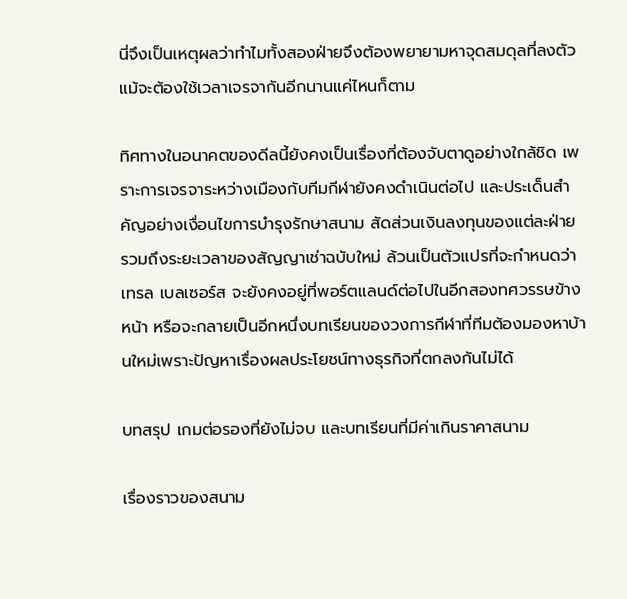นี่จึงเป็นเหตุผลว่าทำไมทั้งสองฝ่ายจึงต้องพยายามหาจุดสมดุลที่ลงตัว แม้จะต้องใช้เวลาเจรจากันอีกนานแค่ไหนก็ตาม

ทิศทางในอนาคตของดีลนี้ยังคงเป็นเรื่องที่ต้องจับตาดูอย่างใกล้ชิด เพราะการเจรจาระหว่างเมืองกับทีมกีฬายังคงดำเนินต่อไป และประเด็นสำคัญอย่างเงื่อนไขการบำรุงรักษาสนาม สัดส่วนเงินลงทุนของแต่ละฝ่าย รวมถึงระยะเวลาของสัญญาเช่าฉบับใหม่ ล้วนเป็นตัวแปรที่จะกำหนดว่าเทรล เบลเซอร์ส จะยังคงอยู่ที่พอร์ตแลนด์ต่อไปในอีกสองทศวรรษข้างหน้า หรือจะกลายเป็นอีกหนึ่งบทเรียนของวงการกีฬาที่ทีมต้องมองหาบ้านใหม่เพราะปัญหาเรื่องผลประโยชน์ทางธุรกิจที่ตกลงกันไม่ได้

บทสรุป เกมต่อรองที่ยังไม่จบ และบทเรียนที่มีค่าเกินราคาสนาม

เรื่องราวของสนาม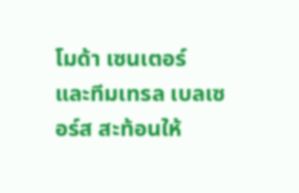โมด้า เซนเตอร์ และทีมเทรล เบลเซอร์ส สะท้อนให้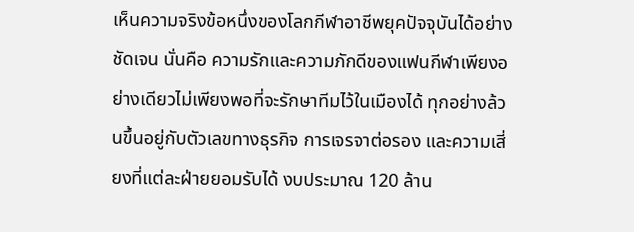เห็นความจริงข้อหนึ่งของโลกกีฬาอาชีพยุคปัจจุบันได้อย่างชัดเจน นั่นคือ ความรักและความภักดีของแฟนกีฬาเพียงอย่างเดียวไม่เพียงพอที่จะรักษาทีมไว้ในเมืองได้ ทุกอย่างล้วนขึ้นอยู่กับตัวเลขทางธุรกิจ การเจรจาต่อรอง และความเสี่ยงที่แต่ละฝ่ายยอมรับได้ งบประมาณ 120 ล้าน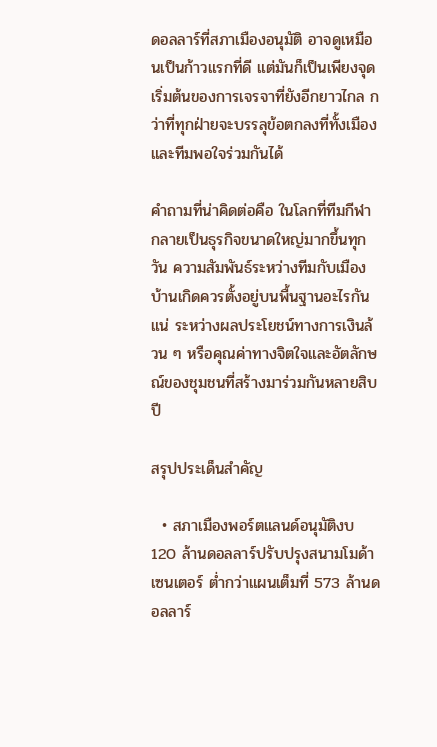ดอลลาร์ที่สภาเมืองอนุมัติ อาจดูเหมือนเป็นก้าวแรกที่ดี แต่มันก็เป็นเพียงจุดเริ่มต้นของการเจรจาที่ยังอีกยาวไกล กว่าที่ทุกฝ่ายจะบรรลุข้อตกลงที่ทั้งเมืองและทีมพอใจร่วมกันได้

คำถามที่น่าคิดต่อคือ ในโลกที่ทีมกีฬากลายเป็นธุรกิจขนาดใหญ่มากขึ้นทุกวัน ความสัมพันธ์ระหว่างทีมกับเมืองบ้านเกิดควรตั้งอยู่บนพื้นฐานอะไรกันแน่ ระหว่างผลประโยชน์ทางการเงินล้วน ๆ หรือคุณค่าทางจิตใจและอัตลักษณ์ของชุมชนที่สร้างมาร่วมกันหลายสิบปี

สรุปประเด็นสำคัญ

  • สภาเมืองพอร์ตแลนด์อนุมัติงบ 120 ล้านดอลลาร์ปรับปรุงสนามโมด้า เซนเตอร์ ต่ำกว่าแผนเต็มที่ 573 ล้านดอลลาร์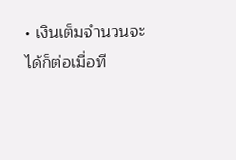• เงินเต็มจำนวนจะได้ก็ต่อเมื่อที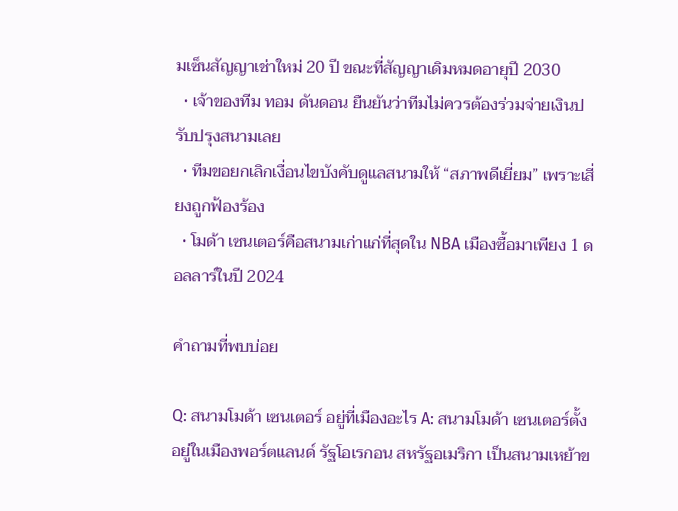มเซ็นสัญญาเช่าใหม่ 20 ปี ขณะที่สัญญาเดิมหมดอายุปี 2030
  • เจ้าของทีม ทอม ดันดอน ยืนยันว่าทีมไม่ควรต้องร่วมจ่ายเงินปรับปรุงสนามเลย
  • ทีมขอยกเลิกเงื่อนไขบังคับดูแลสนามให้ “สภาพดีเยี่ยม” เพราะเสี่ยงถูกฟ้องร้อง
  • โมด้า เซนเตอร์คือสนามเก่าแก่ที่สุดใน NBA เมืองซื้อมาเพียง 1 ดอลลาร์ในปี 2024

คำถามที่พบบ่อย

Q: สนามโมด้า เซนเตอร์ อยู่ที่เมืองอะไร A: สนามโมด้า เซนเตอร์ตั้งอยู่ในเมืองพอร์ตแลนด์ รัฐโอเรกอน สหรัฐอเมริกา เป็นสนามเหย้าข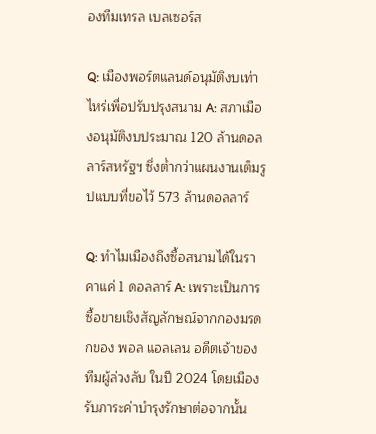องทีมเทรล เบลเซอร์ส

Q: เมืองพอร์ตแลนด์อนุมัติงบเท่าไหร่เพื่อปรับปรุงสนาม A: สภาเมืองอนุมัติงบประมาณ 120 ล้านดอลลาร์สหรัฐฯ ซึ่งต่ำกว่าแผนงานเต็มรูปแบบที่ขอไว้ 573 ล้านดอลลาร์

Q: ทำไมเมืองถึงซื้อสนามได้ในราคาแค่ 1 ดอลลาร์ A: เพราะเป็นการซื้อขายเชิงสัญลักษณ์จากกองมรดกของ พอล แอลเลน อดีตเจ้าของทีมผู้ล่วงลับ ในปี 2024 โดยเมืองรับภาระค่าบำรุงรักษาต่อจากนั้น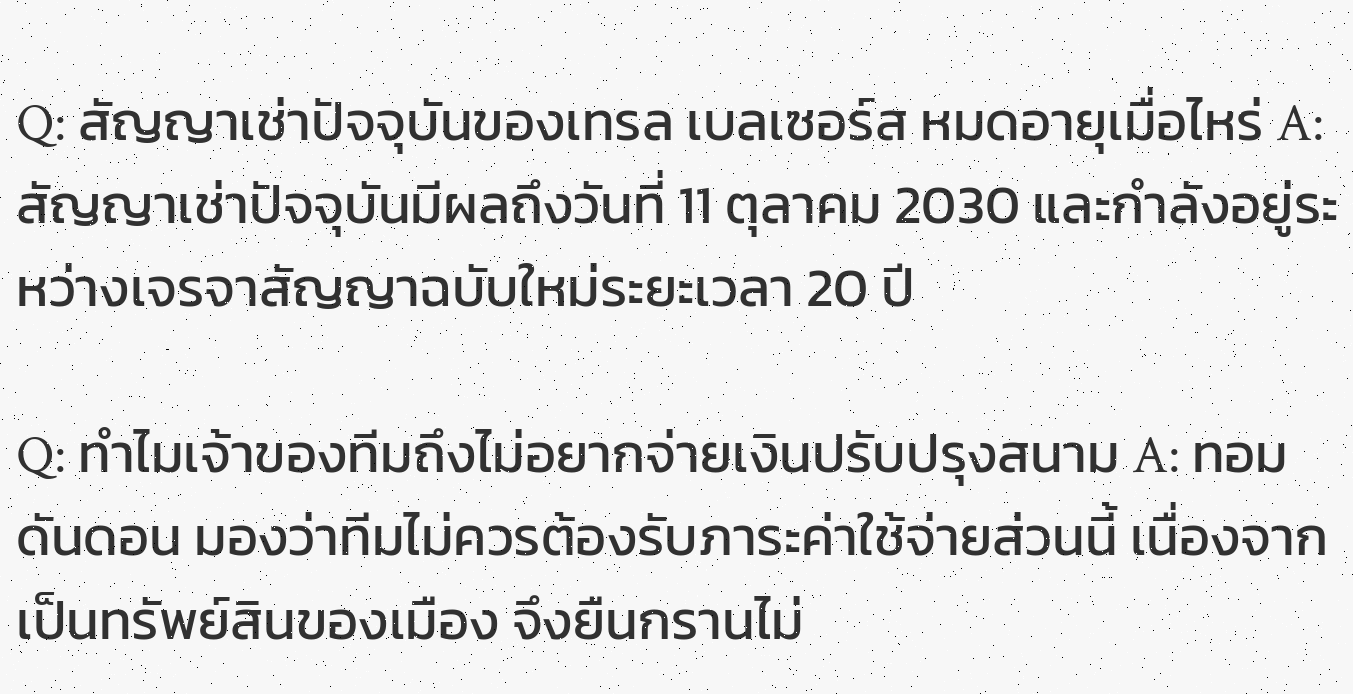Q: สัญญาเช่าปัจจุบันของเทรล เบลเซอร์ส หมดอายุเมื่อไหร่ A: สัญญาเช่าปัจจุบันมีผลถึงวันที่ 11 ตุลาคม 2030 และกำลังอยู่ระหว่างเจรจาสัญญาฉบับใหม่ระยะเวลา 20 ปี

Q: ทำไมเจ้าของทีมถึงไม่อยากจ่ายเงินปรับปรุงสนาม A: ทอม ดันดอน มองว่าทีมไม่ควรต้องรับภาระค่าใช้จ่ายส่วนนี้ เนื่องจากเป็นทรัพย์สินของเมือง จึงยืนกรานไม่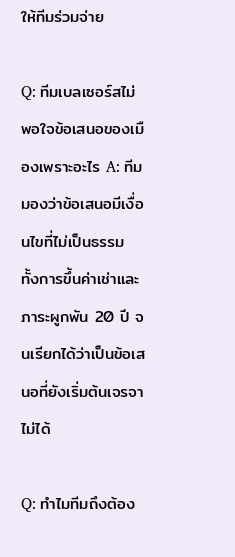ให้ทีมร่วมจ่าย

Q: ทีมเบลเซอร์สไม่พอใจข้อเสนอของเมืองเพราะอะไร A: ทีมมองว่าข้อเสนอมีเงื่อนไขที่ไม่เป็นธรรม ทั้งการขึ้นค่าเช่าและภาระผูกพัน 20 ปี จนเรียกได้ว่าเป็นข้อเสนอที่ยังเริ่มต้นเจรจาไม่ได้

Q: ทำไมทีมถึงต้อง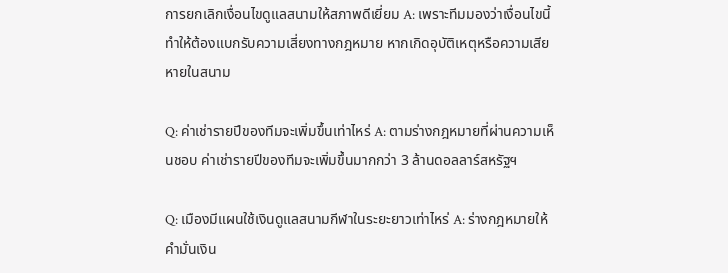การยกเลิกเงื่อนไขดูแลสนามให้สภาพดีเยี่ยม A: เพราะทีมมองว่าเงื่อนไขนี้ทำให้ต้องแบกรับความเสี่ยงทางกฎหมาย หากเกิดอุบัติเหตุหรือความเสียหายในสนาม

Q: ค่าเช่ารายปีของทีมจะเพิ่มขึ้นเท่าไหร่ A: ตามร่างกฎหมายที่ผ่านความเห็นชอบ ค่าเช่ารายปีของทีมจะเพิ่มขึ้นมากกว่า 3 ล้านดอลลาร์สหรัฐฯ

Q: เมืองมีแผนใช้เงินดูแลสนามกีฬาในระยะยาวเท่าไหร่ A: ร่างกฎหมายให้คำมั่นเงิน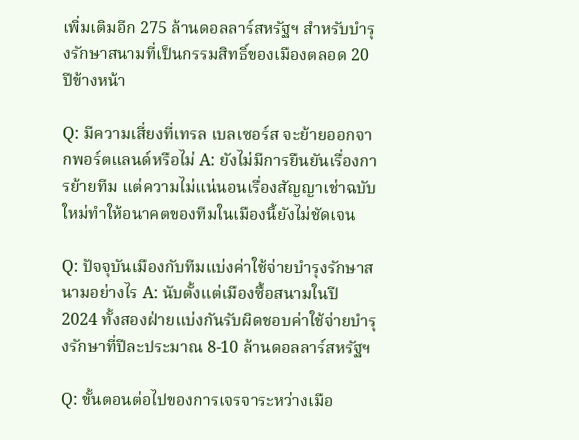เพิ่มเติมอีก 275 ล้านดอลลาร์สหรัฐฯ สำหรับบำรุงรักษาสนามที่เป็นกรรมสิทธิ์ของเมืองตลอด 20 ปีข้างหน้า

Q: มีความเสี่ยงที่เทรล เบลเซอร์ส จะย้ายออกจากพอร์ตแลนด์หรือไม่ A: ยังไม่มีการยืนยันเรื่องการย้ายทีม แต่ความไม่แน่นอนเรื่องสัญญาเช่าฉบับใหม่ทำให้อนาคตของทีมในเมืองนี้ยังไม่ชัดเจน

Q: ปัจจุบันเมืองกับทีมแบ่งค่าใช้จ่ายบำรุงรักษาสนามอย่างไร A: นับตั้งแต่เมืองซื้อสนามในปี 2024 ทั้งสองฝ่ายแบ่งกันรับผิดชอบค่าใช้จ่ายบำรุงรักษาที่ปีละประมาณ 8-10 ล้านดอลลาร์สหรัฐฯ

Q: ขั้นตอนต่อไปของการเจรจาระหว่างเมือ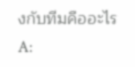งกับทีมคืออะไร A: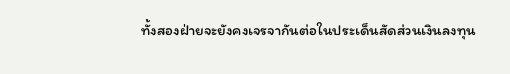ทั้งสองฝ่ายจะยังคงเจรจากันต่อในประเด็นสัดส่วนเงินลงทุน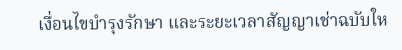เงื่อนไขบำรุงรักษา และระยะเวลาสัญญาเช่าฉบับให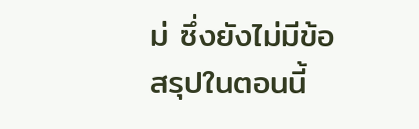ม่ ซึ่งยังไม่มีข้อสรุปในตอนนี้